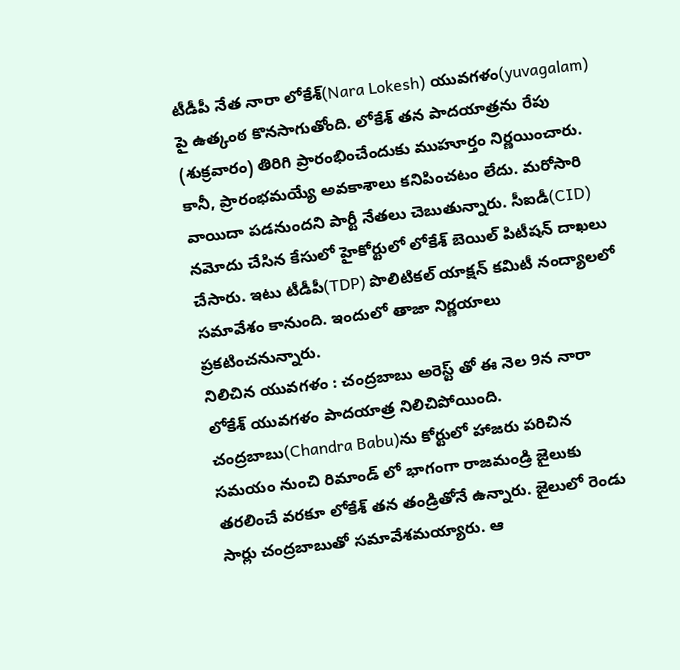టీడీపీ నేత నారా లోకేశ్(Nara Lokesh) యువగళం(yuvagalam) పై ఉత్కంఠ కొనసాగుతోంది. లోకేశ్ తన పాదయాత్రను రేపు (శుక్రవారం) తిరిగి ప్రారంభించేందుకు ముహూర్తం నిర్ణయించారు.
కానీ, ప్రారంభమయ్యే అవకాశాలు కనిపించటం లేదు. మరోసారి వాయిదా పడనుందని పార్టీ నేతలు చెబుతున్నారు. సీఐడీ(CID) నమోదు చేసిన కేసులో హైకోర్టులో లోకేశ్ బెయిల్ పిటీషన్ దాఖలు చేసారు. ఇటు టీడీపీ(TDP) పొలిటికల్ యాక్షన్ కమిటీ నంద్యాలలో సమావేశం కానుంది. ఇందులో తాజా నిర్ణయాలు ప్రకటించనున్నారు.
నిలిచిన యువగళం : చంద్రబాబు అరెస్ట్ తో ఈ నెల 9న నారా లోకేశ్ యువగళం పాదయాత్ర నిలిచిపోయింది. చంద్రబాబు(Chandra Babu)ను కోర్టులో హాజరు పరిచిన సమయం నుంచి రిమాండ్ లో భాగంగా రాజమండ్రి జైలుకు తరలించే వరకూ లోకేశ్ తన తండ్రితోనే ఉన్నారు. జైలులో రెండు సార్లు చంద్రబాబుతో సమావేశమయ్యారు. ఆ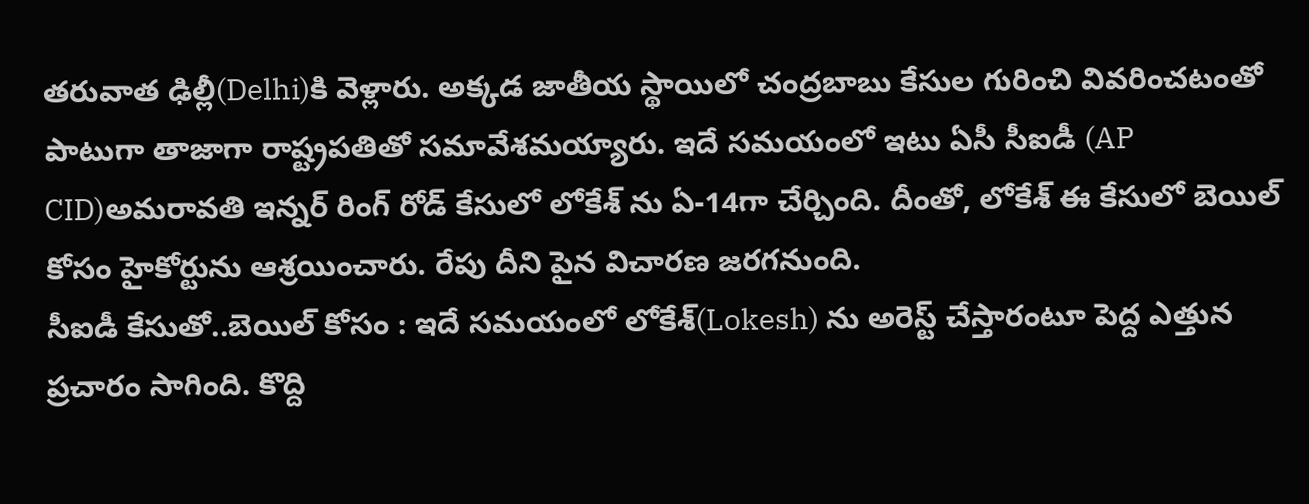తరువాత ఢిల్లీ(Delhi)కి వెళ్లారు. అక్కడ జాతీయ స్థాయిలో చంద్రబాబు కేసుల గురించి వివరించటంతో పాటుగా తాజాగా రాష్ట్రపతితో సమావేశమయ్యారు. ఇదే సమయంలో ఇటు ఏసీ సీఐడీ (AP CID)అమరావతి ఇన్నర్ రింగ్ రోడ్ కేసులో లోకేశ్ ను ఏ-14గా చేర్చింది. దీంతో, లోకేశ్ ఈ కేసులో బెయిల్ కోసం హైకోర్టును ఆశ్రయించారు. రేపు దీని పైన విచారణ జరగనుంది.
సీఐడీ కేసుతో..బెయిల్ కోసం : ఇదే సమయంలో లోకేశ్(Lokesh) ను అరెస్ట్ చేస్తారంటూ పెద్ద ఎత్తున ప్రచారం సాగింది. కొద్ది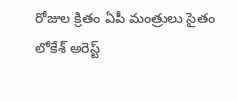రోజుల క్రితం ఏపీ మంత్రులు సైతం లోకేశ్ అరెస్ట్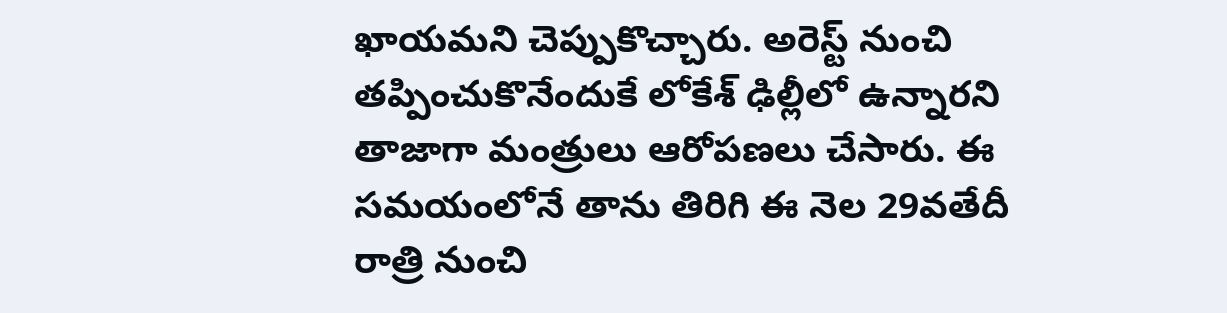ఖాయమని చెప్పుకొచ్చారు. అరెస్ట్ నుంచి తప్పించుకొనేందుకే లోకేశ్ ఢిల్లీలో ఉన్నారని తాజాగా మంత్రులు ఆరోపణలు చేసారు. ఈ సమయంలోనే తాను తిరిగి ఈ నెల 29వతేదీ రాత్రి నుంచి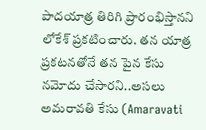పాదయాత్ర తిరిగి ప్రారంభిస్తానని లోకేశ్ ప్రకటించారు. తన యాత్ర ప్రకటనతోనే తన పైన కేసు నమోదు చేసారని..అసలు అమరావతి కేసు (Amaravati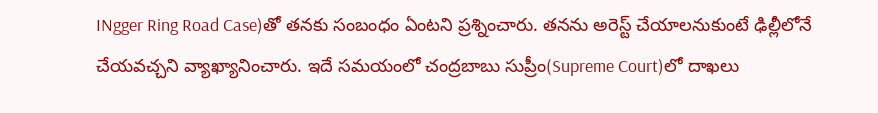INgger Ring Road Case)తో తనకు సంబంధం ఏంటని ప్రశ్నించారు. తనను అరెస్ట్ చేయాలనుకుంటే ఢిల్లీలోనే చేయవచ్చని వ్యాఖ్యానించారు. ఇదే సమయంలో చంద్రబాబు సుప్రీం(Supreme Court)లో దాఖలు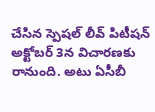చేసిన స్పెషల్ లీవ్ పిటీషన్ అక్టోబర్ 3న విచారణకు రానుంది. అటు ఏసీబీ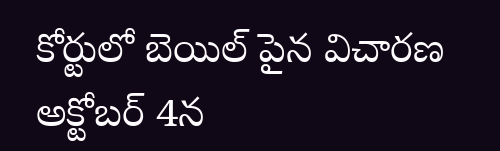కోర్టులో బెయిల్ పైన విచారణ అక్టోబర్ 4న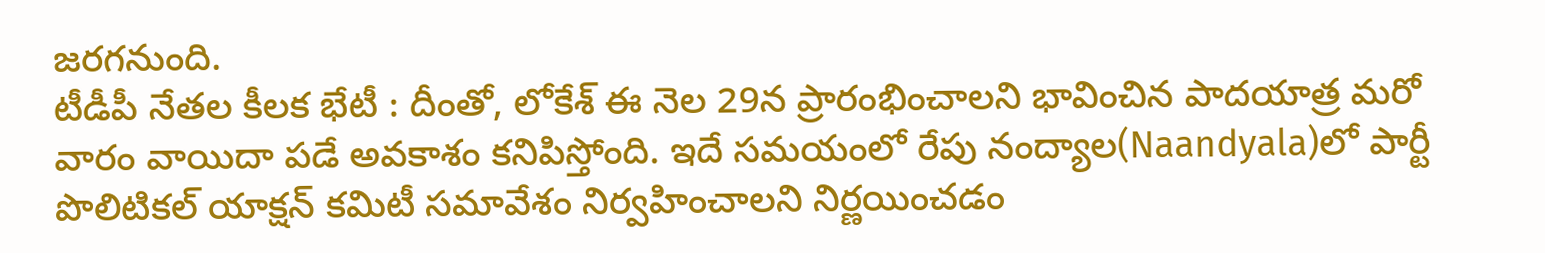జరగనుంది.
టీడీపీ నేతల కీలక భేటీ : దీంతో, లోకేశ్ ఈ నెల 29న ప్రారంభించాలని భావించిన పాదయాత్ర మరో వారం వాయిదా పడే అవకాశం కనిపిస్తోంది. ఇదే సమయంలో రేపు నంద్యాల(Naandyala)లో పార్టీ పొలిటికల్ యాక్షన్ కమిటీ సమావేశం నిర్వహించాలని నిర్ణయించడం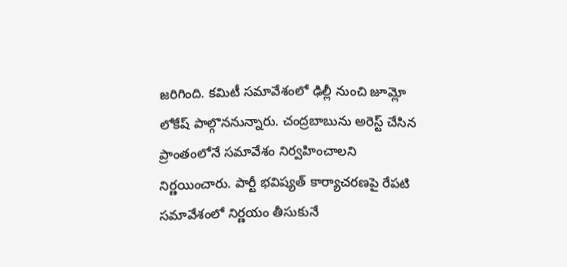జరిగింది. కమిటీ సమావేశంలో ఢిల్లీ నుంచి జూమ్లో లోకేష్ పాల్గొననున్నారు. చంద్రబాబును అరెస్ట్ చేసిన ప్రాంతంలోనే సమావేశం నిర్వహించాలని నిర్ణయించారు. పార్టీ భవిష్యత్ కార్యాచరణపై రేపటి సమావేశంలో నిర్ణయం తీసుకునే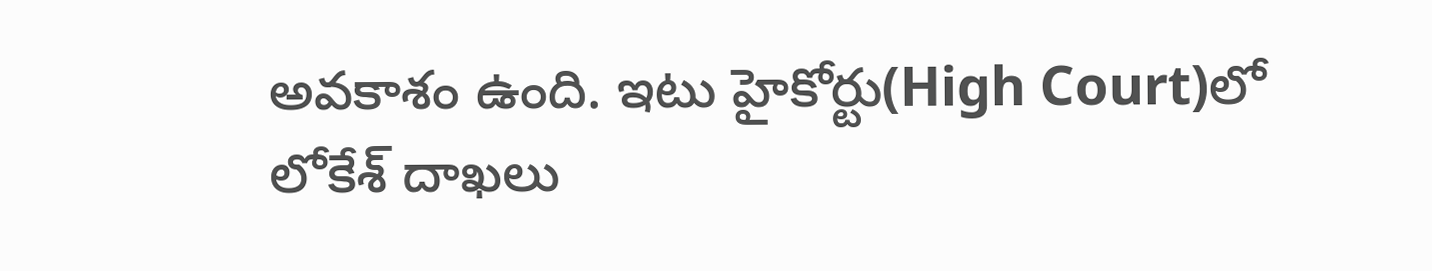అవకాశం ఉంది. ఇటు హైకోర్టు(High Court)లో లోకేశ్ దాఖలు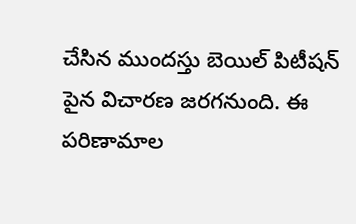చేసిన ముందస్తు బెయిల్ పిటీషన్ పైన విచారణ జరగనుంది. ఈ పరిణామాల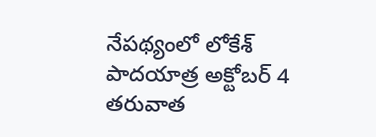నేపథ్యంలో లోకేశ్ పాదయాత్ర అక్టోబర్ 4 తరువాత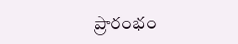ప్రారంభం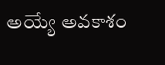అయ్యే అవకాశం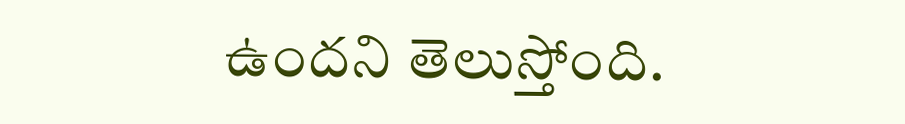ఉందని తెలుస్తోంది.